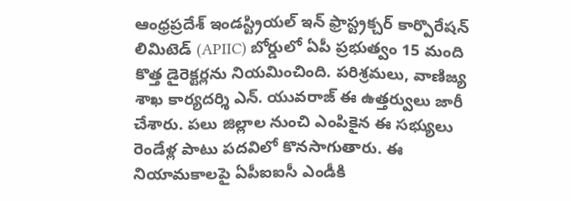ఆంధ్రప్రదేశ్ ఇండస్ట్రియల్ ఇన్ ఫ్రాస్ట్రక్చర్ కార్పొరేషన్ లిమిటెడ్ (APIIC) బోర్డులో ఏపీ ప్రభుత్వం 15 మంది కొత్త డైరెక్టర్లను నియమించింది. పరిశ్రమలు, వాణిజ్య శాఖ కార్యదర్శి ఎన్. యువరాజ్ ఈ ఉత్తర్వులు జారీ చేశారు. పలు జిల్లాల నుంచి ఎంపికైన ఈ సభ్యులు రెండేళ్ల పాటు పదవిలో కొనసాగుతారు. ఈ నియామకాలపై ఏపీఐఐసీ ఎండీకి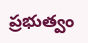ప్రభుత్వం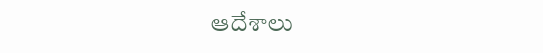ఆదేశాలు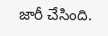జారీ చేసింది.